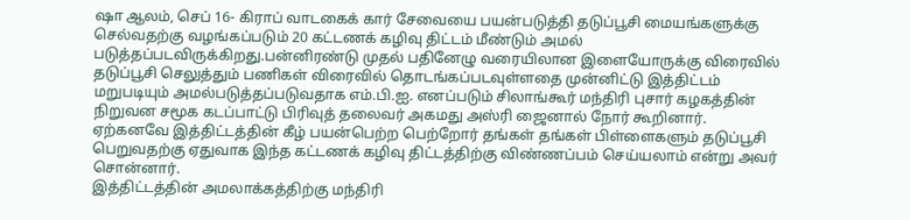ஷா ஆலம், செப் 16- கிராப் வாடகைக் கார் சேவையை பயன்படுத்தி தடுப்பூசி மையங்களுக்கு செல்வதற்கு வழங்கப்படும் 20 கட்டணக் கழிவு திட்டம் மீண்டும் அமல் படுத்தப்படவிருக்கிறது.பன்னிரண்டு முதல் பதினேழு வரையிலான இளையோருக்கு விரைவில் தடுப்பூசி செலுத்தும் பணிகள் விரைவில் தொடங்கப்படவுள்ளதை முன்னிட்டு இத்திட்டம் மறுபடியும் அமல்படுத்தப்படுவதாக எம்.பி.ஐ. எனப்படும் சிலாங்கூர் மந்திரி புசார் கழகத்தின் நிறுவன சமூக கடப்பாட்டு பிரிவுத் தலைவர் அகமது அஸ்ரி ஜைனால் நோர் கூறினார்.
ஏற்கனவே இத்திட்டத்தின் கீழ் பயன்பெற்ற பெற்றோர் தங்கள் தங்கள் பிள்ளைகளும் தடுப்பூசி பெறுவதற்கு ஏதுவாக இந்த கட்டணக் கழிவு திட்டத்திற்கு விண்ணப்பம் செய்யலாம் என்று அவர் சொன்னார்.
இத்திட்டத்தின் அமலாக்கத்திற்கு மந்திரி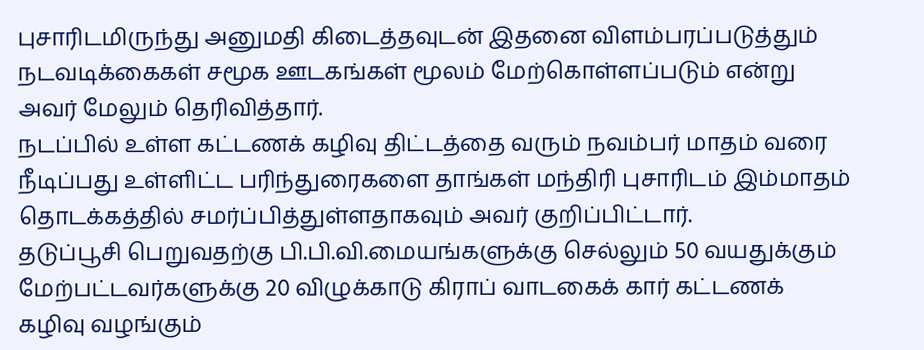புசாரிடமிருந்து அனுமதி கிடைத்தவுடன் இதனை விளம்பரப்படுத்தும் நடவடிக்கைகள் சமூக ஊடகங்கள் மூலம் மேற்கொள்ளப்படும் என்று அவர் மேலும் தெரிவித்தார்.
நடப்பில் உள்ள கட்டணக் கழிவு திட்டத்தை வரும் நவம்பர் மாதம் வரை நீடிப்பது உள்ளிட்ட பரிந்துரைகளை தாங்கள் மந்திரி புசாரிடம் இம்மாதம் தொடக்கத்தில் சமர்ப்பித்துள்ளதாகவும் அவர் குறிப்பிட்டார்.
தடுப்பூசி பெறுவதற்கு பி.பி.வி.மையங்களுக்கு செல்லும் 50 வயதுக்கும் மேற்பட்டவர்களுக்கு 20 விழுக்காடு கிராப் வாடகைக் கார் கட்டணக் கழிவு வழங்கும்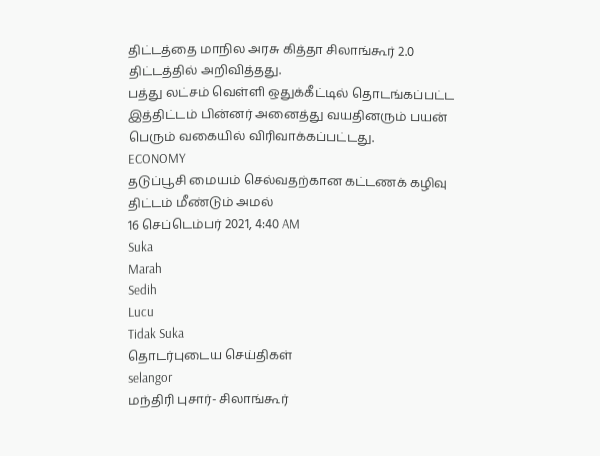திட்டத்தை மாநில அரசு கித்தா சிலாங்கூர் 2.0 திட்டத்தில் அறிவித்தது.
பத்து லட்சம் வெள்ளி ஒதுக்கீட்டில் தொடங்கப்பட்ட இத்திட்டம் பின்னர் அனைத்து வயதினரும் பயன் பெரும் வகையில் விரிவாக்கப்பட்டது.
ECONOMY
தடுப்பூசி மையம் செல்வதற்கான கட்டணக் கழிவு திட்டம் மீண்டும் அமல்
16 செப்டெம்பர் 2021, 4:40 AM
Suka
Marah
Sedih
Lucu
Tidak Suka
தொடர்புடைய செய்திகள்
selangor
மந்திரி புசார்- சிலாங்கூர்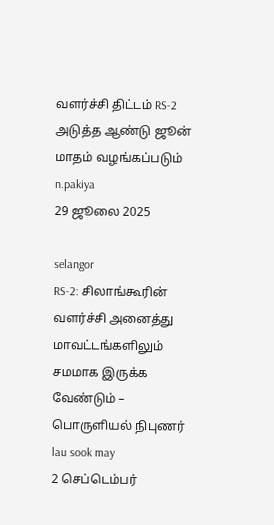வளர்ச்சி திட்டம் RS-2 அடுத்த ஆண்டு ஜூன் மாதம் வழங்கப்படும்
n.pakiya
29 ஜூலை 2025

selangor
RS-2: சிலாங்கூரின் வளர்ச்சி அனைத்து மாவட்டங்களிலும் சமமாக இருக்க வேண்டும் – பொருளியல் நிபுணர்
lau sook may
2 செப்டெம்பர்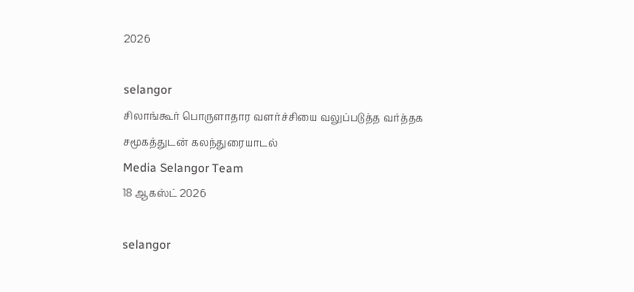2026

selangor
சிலாங்கூர் பொருளாதார வளர்ச்சியை வலுப்படுத்த வர்த்தக சமூகத்துடன் கலந்துரையாடல்
Media Selangor Team
18 ஆகஸ்ட் 2026

selangor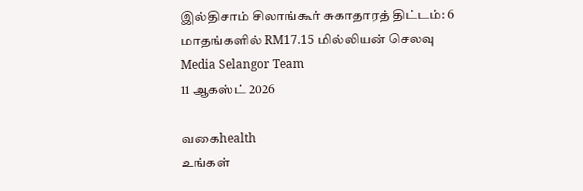இல்திசாம் சிலாங்கூர் சுகாதாரத் திட்டம்: 6 மாதங்களில் RM17.15 மில்லியன் செலவு
Media Selangor Team
11 ஆகஸ்ட் 2026

வகைhealth
உங்கள்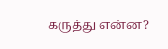கருத்து என்ன?